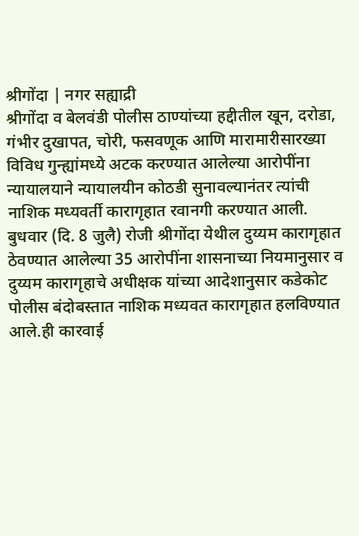श्रीगोंदा | नगर सह्याद्री
श्रीगोंदा व बेलवंडी पोलीस ठाण्यांच्या हद्दीतील खून, दरोडा, गंभीर दुखापत, चोरी, फसवणूक आणि मारामारीसारख्या विविध गुन्ह्यांमध्ये अटक करण्यात आलेल्या आरोपींना न्यायालयाने न्यायालयीन कोठडी सुनावल्यानंतर त्यांची नाशिक मध्यवर्ती कारागृहात रवानगी करण्यात आली.
बुधवार (दि. 8 जुलै) रोजी श्रीगोंदा येथील दुय्यम कारागृहात ठेवण्यात आलेल्या 35 आरोपींना शासनाच्या नियमानुसार व दुय्यम कारागृहाचे अधीक्षक यांच्या आदेशानुसार कडेकोट पोलीस बंदोबस्तात नाशिक मध्यवत कारागृहात हलविण्यात आले.ही कारवाई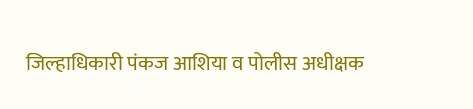जिल्हाधिकारी पंकज आशिया व पोलीस अधीक्षक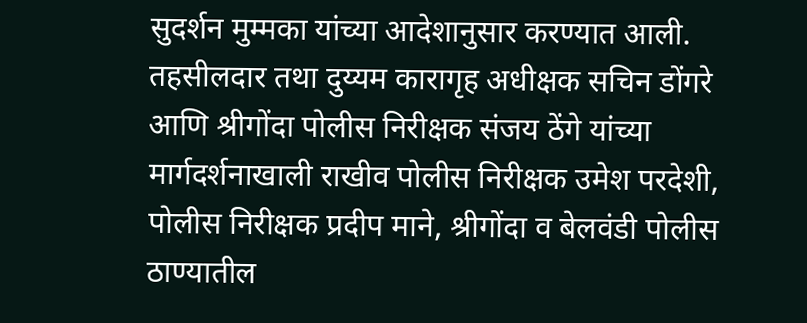सुदर्शन मुम्मका यांच्या आदेशानुसार करण्यात आली. तहसीलदार तथा दुय्यम कारागृह अधीक्षक सचिन डोंगरे आणि श्रीगोंदा पोलीस निरीक्षक संजय ठेंगे यांच्या मार्गदर्शनाखाली राखीव पोलीस निरीक्षक उमेश परदेशी, पोलीस निरीक्षक प्रदीप माने, श्रीगोंदा व बेलवंडी पोलीस ठाण्यातील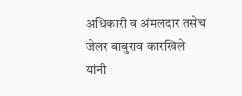अधिकारी व अंमलदार तसेच जेलर बाबुराव कारखिले यांनी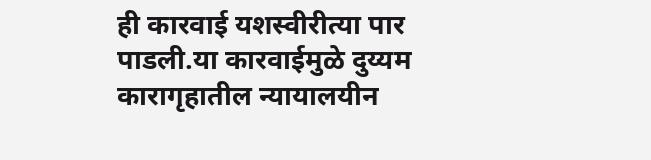ही कारवाई यशस्वीरीत्या पार पाडली.या कारवाईमुळे दुय्यम कारागृहातील न्यायालयीन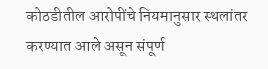कोठडीतील आरोपींचे नियमानुसार स्थलांतर करण्यात आले असून संपूर्ण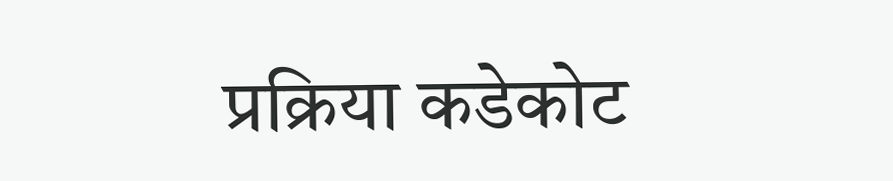प्रक्रिया कडेकोट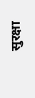सुरक्षा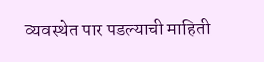व्यवस्थेत पार पडल्याची माहिती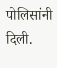पोलिसांनी दिली.